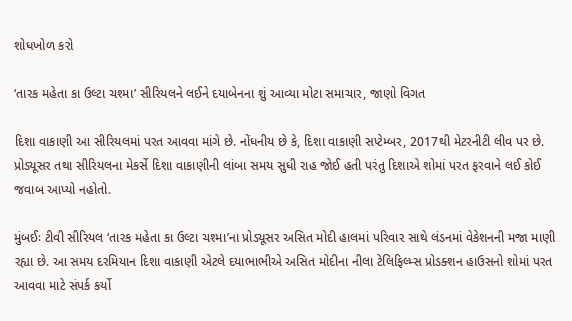શોધખોળ કરો

‘તારક મહેતા કા ઉલ્ટા ચશ્મા’ સીરિયલને લઈને દયાબેનના શું આવ્યા મોટા સમાચાર, જાણો વિગત

દિશા વાકાણી આ સીરિયલમાં પરત આવવા માંગે છે. નોંધનીય છે કે, દિશા વાકાણી સપ્ટેમ્બર, 2017થી મેટરનીટી લીવ પર છે. પ્રોડ્યૂસર તથા સીરિયલના મેકર્સે દિશા વાકાણીની લાંબા સમય સુધી રાહ જોઈ હતી પરંતુ દિશાએ શોમાં પરત ફરવાને લઈ કોઈ જવાબ આપ્યો નહોતો.

મુંબઈઃ ટીવી સીરિયલ ‘તારક મહેતા કા ઉલ્ટા ચશ્મા’ના પ્રોડ્યૂસર અસિત મોદી હાલમાં પરિવાર સાથે લંડનમાં વેકેશનની મજા માણી રહ્યા છે. આ સમય દરમિયાન દિશા વાકાણી એટલે દયાભાભીએ અસિત મોદીના નીલા ટેલિફિલ્મ્સ પ્રોડક્શન હાઉસનો શોમાં પરત આવવા માટે સંપર્ક કર્યો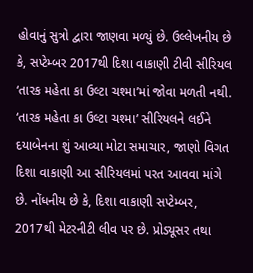હોવાનું સુત્રો દ્વારા જાણવા મળ્યું છે. ઉલ્લેખનીય છે કે, સપ્ટેમ્બર 2017થી દિશા વાકાણી ટીવી સીરિયલ ‘તારક મહેતા કા ઉલ્ટા ચશ્મા’માં જોવા મળતી નથી. ‘તારક મહેતા કા ઉલ્ટા ચશ્મા’ સીરિયલને લઈને દયાબેનના શું આવ્યા મોટા સમાચાર, જાણો વિગત દિશા વાકાણી આ સીરિયલમાં પરત આવવા માંગે છે. નોંધનીય છે કે, દિશા વાકાણી સપ્ટેમ્બર, 2017થી મેટરનીટી લીવ પર છે. પ્રોડ્યૂસર તથા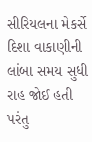સીરિયલના મેકર્સે દિશા વાકાણીની લાંબા સમય સુધી રાહ જોઈ હતી પરંતુ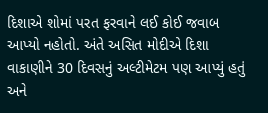દિશાએ શોમાં પરત ફરવાને લઈ કોઈ જવાબ આપ્યો નહોતો. અંતે અસિત મોદીએ દિશા વાકાણીને 30 દિવસનું અલ્ટીમેટમ પણ આપ્યું હતું અને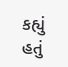કહ્યું હતું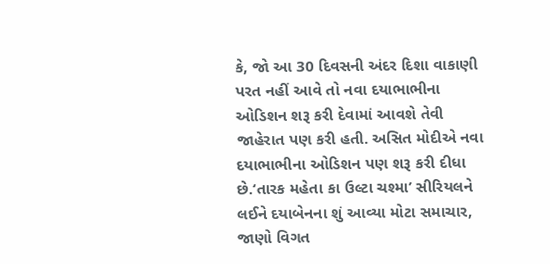કે, જો આ 30 દિવસની અંદર દિશા વાકાણી પરત નહીં આવે તો નવા દયાભાભીના ઓડિશન શરૂ કરી દેવામાં આવશે તેવી જાહેરાત પણ કરી હતી. અસિત મોદીએ નવા દયાભાભીના ઓડિશન પણ શરૂ કરી દીધા છે.‘તારક મહેતા કા ઉલ્ટા ચશ્મા’ સીરિયલને લઈને દયાબેનના શું આવ્યા મોટા સમાચાર, જાણો વિગત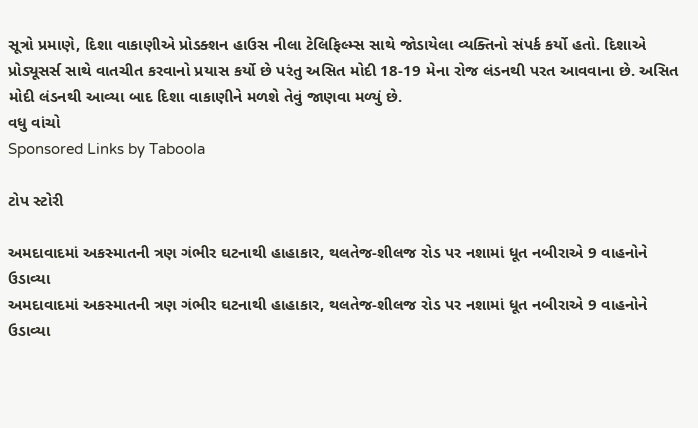સૂત્રો પ્રમાણે, દિશા વાકાણીએ પ્રોડક્શન હાઉસ નીલા ટેલિફિલ્મ્સ સાથે જોડાયેલા વ્યક્તિનો સંપર્ક કર્યો હતો. દિશાએ પ્રોડ્યૂસર્સ સાથે વાતચીત કરવાનો પ્રયાસ કર્યો છે પરંતુ અસિત મોદી 18-19 મેના રોજ લંડનથી પરત આવવાના છે. અસિત મોદી લંડનથી આવ્યા બાદ દિશા વાકાણીને મળશે તેવું જાણવા મળ્યું છે.
વધુ વાંચો
Sponsored Links by Taboola

ટોપ સ્ટોરી

અમદાવાદમાં અકસ્માતની ત્રણ ગંભીર ઘટનાથી હાહાકાર, થલતેજ-શીલજ રોડ પર નશામાં ધૂત નબીરાએ 9 વાહનોને ઉડાવ્યા
અમદાવાદમાં અકસ્માતની ત્રણ ગંભીર ઘટનાથી હાહાકાર, થલતેજ-શીલજ રોડ પર નશામાં ધૂત નબીરાએ 9 વાહનોને ઉડાવ્યા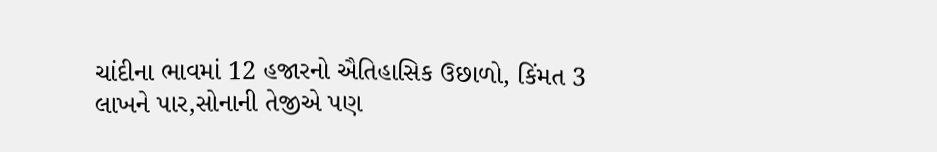ચાંદીના ભાવમાં 12 હજારનો ઐતિહાસિક ઉછાળો, કિંમત 3 લાખને પાર,સોનાની તેજીએ પણ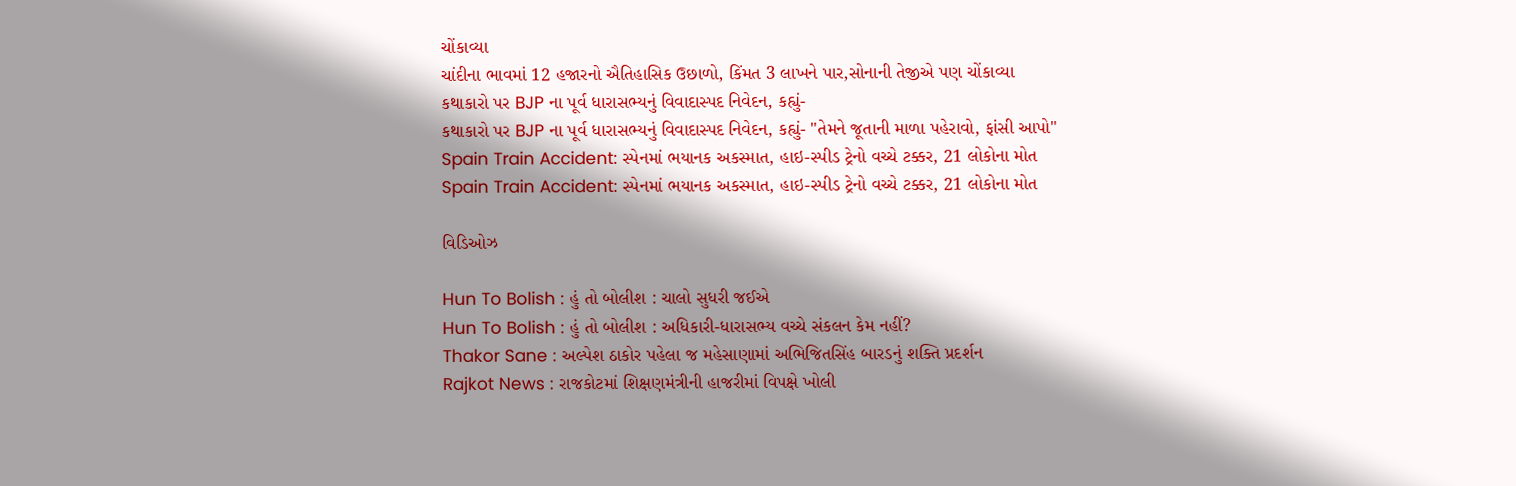ચોંકાવ્યા
ચાંદીના ભાવમાં 12 હજારનો ઐતિહાસિક ઉછાળો, કિંમત 3 લાખને પાર,સોનાની તેજીએ પણ ચોંકાવ્યા
કથાકારો પર BJP ના પૂર્વ ધારાસભ્યનું વિવાદાસ્પદ નિવેદન, કહ્યું-
કથાકારો પર BJP ના પૂર્વ ધારાસભ્યનું વિવાદાસ્પદ નિવેદન, કહ્યું- "તેમને જૂતાની માળા પહેરાવો, ફાંસી આપો"
Spain Train Accident: સ્પેનમાં ભયાનક અકસ્માત, હાઇ-સ્પીડ ટ્રેનો વચ્ચે ટક્કર, 21 લોકોના મોત
Spain Train Accident: સ્પેનમાં ભયાનક અકસ્માત, હાઇ-સ્પીડ ટ્રેનો વચ્ચે ટક્કર, 21 લોકોના મોત

વિડિઓઝ

Hun To Bolish : હું તો બોલીશ : ચાલો સુધરી જઈએ
Hun To Bolish : હું તો બોલીશ : અધિકારી-ધારાસભ્ય વચ્ચે સંકલન કેમ નહીં?
Thakor Sane : અલ્પેશ ઠાકોર પહેલા જ મહેસાણામાં અભિજિતસિંહ બારડનું શક્તિ પ્રદર્શન
Rajkot News : રાજકોટમાં શિક્ષણમંત્રીની હાજરીમાં વિપક્ષે ખોલી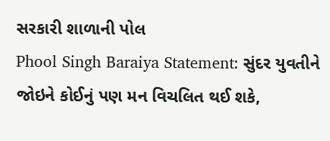સરકારી શાળાની પોલ
Phool Singh Baraiya Statement: સુંદર યુવતીને જોઇને કોઈનું પણ મન વિચલિત થઈ શકે,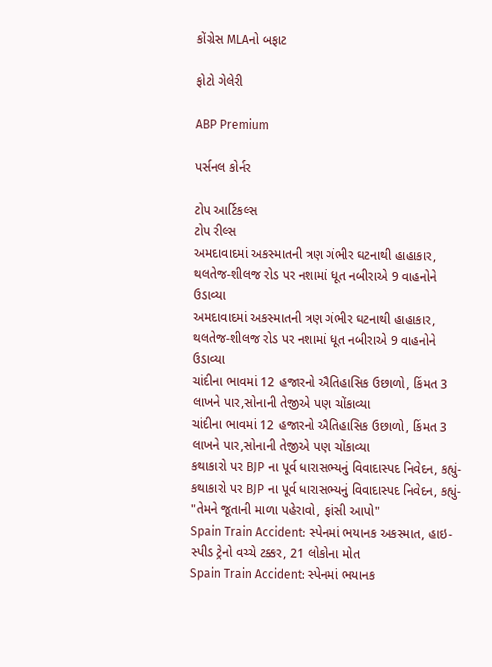કોંગ્રેસ MLAનો બફાટ

ફોટો ગેલેરી

ABP Premium

પર્સનલ કોર્નર

ટોપ આર્ટિકલ્સ
ટોપ રીલ્સ
અમદાવાદમાં અકસ્માતની ત્રણ ગંભીર ઘટનાથી હાહાકાર, થલતેજ-શીલજ રોડ પર નશામાં ધૂત નબીરાએ 9 વાહનોને ઉડાવ્યા
અમદાવાદમાં અકસ્માતની ત્રણ ગંભીર ઘટનાથી હાહાકાર, થલતેજ-શીલજ રોડ પર નશામાં ધૂત નબીરાએ 9 વાહનોને ઉડાવ્યા
ચાંદીના ભાવમાં 12 હજારનો ઐતિહાસિક ઉછાળો, કિંમત 3 લાખને પાર,સોનાની તેજીએ પણ ચોંકાવ્યા
ચાંદીના ભાવમાં 12 હજારનો ઐતિહાસિક ઉછાળો, કિંમત 3 લાખને પાર,સોનાની તેજીએ પણ ચોંકાવ્યા
કથાકારો પર BJP ના પૂર્વ ધારાસભ્યનું વિવાદાસ્પદ નિવેદન, કહ્યું-
કથાકારો પર BJP ના પૂર્વ ધારાસભ્યનું વિવાદાસ્પદ નિવેદન, કહ્યું- "તેમને જૂતાની માળા પહેરાવો, ફાંસી આપો"
Spain Train Accident: સ્પેનમાં ભયાનક અકસ્માત, હાઇ-સ્પીડ ટ્રેનો વચ્ચે ટક્કર, 21 લોકોના મોત
Spain Train Accident: સ્પેનમાં ભયાનક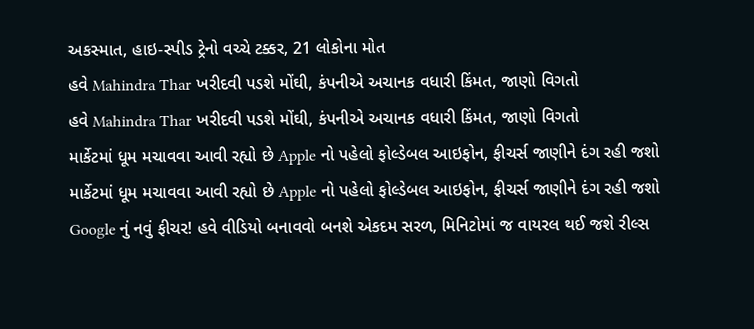અકસ્માત, હાઇ-સ્પીડ ટ્રેનો વચ્ચે ટક્કર, 21 લોકોના મોત
હવે Mahindra Thar ખરીદવી પડશે મોંઘી, કંપનીએ અચાનક વધારી કિંમત, જાણો વિગતો
હવે Mahindra Thar ખરીદવી પડશે મોંઘી, કંપનીએ અચાનક વધારી કિંમત, જાણો વિગતો
માર્કેટમાં ધૂમ મચાવવા આવી રહ્યો છે Apple નો પહેલો ફોલ્ડેબલ આઇફોન, ફીચર્સ જાણીને દંગ રહી જશો
માર્કેટમાં ધૂમ મચાવવા આવી રહ્યો છે Apple નો પહેલો ફોલ્ડેબલ આઇફોન, ફીચર્સ જાણીને દંગ રહી જશો
Google નું નવું ફીચર! હવે વીડિયો બનાવવો બનશે એકદમ સરળ, મિનિટોમાં જ વાયરલ થઈ જશે રીલ્સ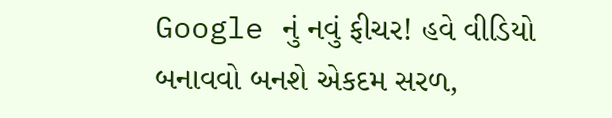Google નું નવું ફીચર! હવે વીડિયો બનાવવો બનશે એકદમ સરળ,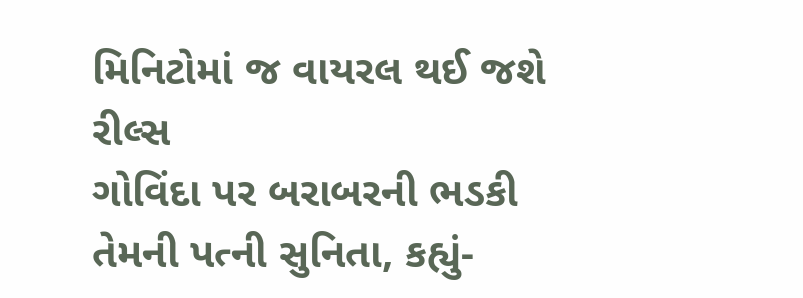મિનિટોમાં જ વાયરલ થઈ જશે રીલ્સ
ગોવિંદા પર બરાબરની ભડકી તેમની પત્ની સુનિતા, કહ્યું-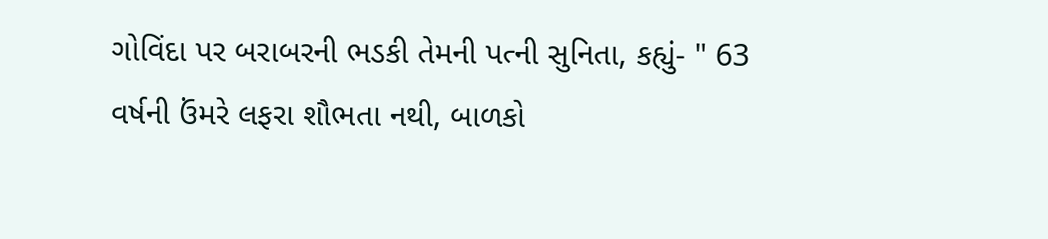ગોવિંદા પર બરાબરની ભડકી તેમની પત્ની સુનિતા, કહ્યું- " 63 વર્ષની ઉંમરે લફરા શૌભતા નથી, બાળકો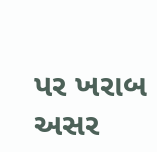પર ખરાબ અસર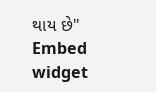થાય છે"
Embed widget